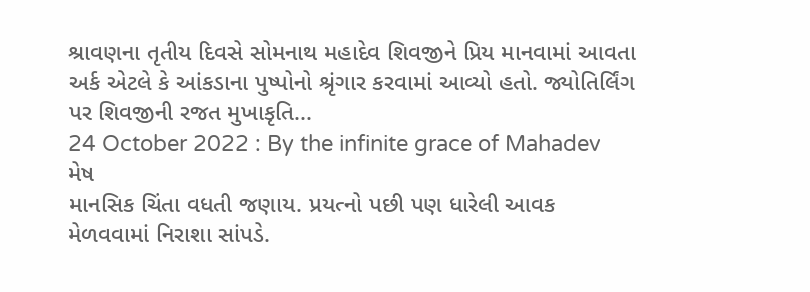શ્રાવણના તૃતીય દિવસે સોમનાથ મહાદેવ શિવજીને પ્રિય માનવામાં આવતા અર્ક એટલે કે આંકડાના પુષ્પોનો શ્રૃંગાર કરવામાં આવ્યો હતો. જ્યોતિર્લિંગ પર શિવજીની રજત મુખાકૃતિ...
24 October 2022 : By the infinite grace of Mahadev
મેષ
માનસિક ચિંતા વધતી જણાય. પ્રયત્નો પછી પણ ધારેલી આવક મેળવવામાં નિરાશા સાંપડે.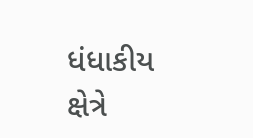ધંધાકીય ક્ષેત્રે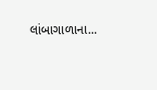લાંબાગાળાના...